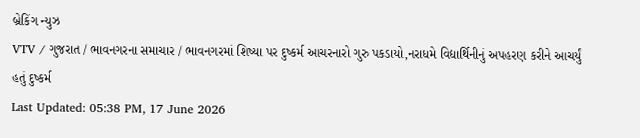બ્રેકિંગ ન્યુઝ
VTV / ગુજરાત / ભાવનગરના સમાચાર / ભાવનગરમાં શિષ્યા પર દુષ્કર્મ આચરનારો ગુરુ પકડાયો,નરાધમે વિદ્યાર્થિનીનું અપહરણ કરીને આચર્યું હતું દુષ્કર્મ
Last Updated: 05:38 PM, 17 June 2026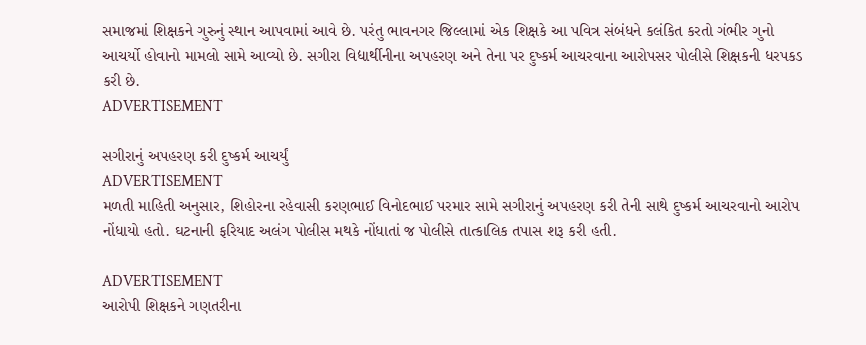સમાજમાં શિક્ષકને ગુરુનું સ્થાન આપવામાં આવે છે. પરંતુ ભાવનગર જિલ્લામાં એક શિક્ષકે આ પવિત્ર સંબંધને કલંકિત કરતો ગંભીર ગુનો આચર્યો હોવાનો મામલો સામે આવ્યો છે. સગીરા વિદ્યાર્થીનીના અપહરણ અને તેના પર દુષ્કર્મ આચરવાના આરોપસર પોલીસે શિક્ષકની ધરપકડ કરી છે.
ADVERTISEMENT

સગીરાનું અપહરણ કરી દુષ્કર્મ આચર્યું
ADVERTISEMENT
મળતી માહિતી અનુસાર, શિહોરના રહેવાસી કરણભાઈ વિનોદભાઈ પરમાર સામે સગીરાનું અપહરણ કરી તેની સાથે દુષ્કર્મ આચરવાનો આરોપ નોંધાયો હતો. ઘટનાની ફરિયાદ અલંગ પોલીસ મથકે નોંધાતાં જ પોલીસે તાત્કાલિક તપાસ શરૂ કરી હતી.

ADVERTISEMENT
આરોપી શિક્ષકને ગણતરીના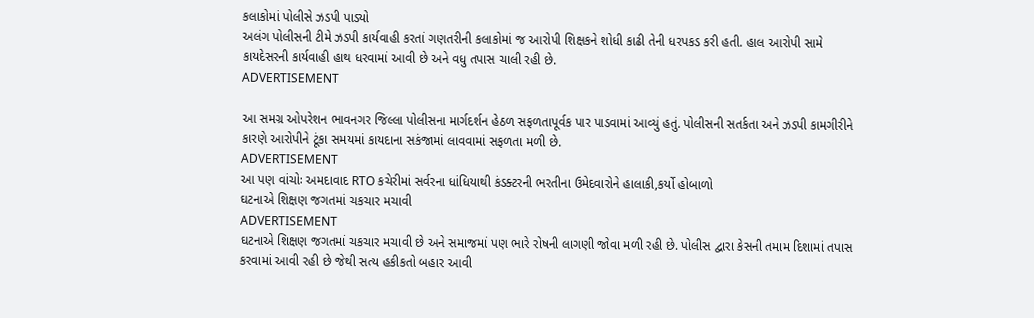કલાકોમાં પોલીસે ઝડપી પાડ્યો
અલંગ પોલીસની ટીમે ઝડપી કાર્યવાહી કરતાં ગણતરીની કલાકોમાં જ આરોપી શિક્ષકને શોધી કાઢી તેની ધરપકડ કરી હતી. હાલ આરોપી સામે કાયદેસરની કાર્યવાહી હાથ ધરવામાં આવી છે અને વધુ તપાસ ચાલી રહી છે.
ADVERTISEMENT

આ સમગ્ર ઓપરેશન ભાવનગર જિલ્લા પોલીસના માર્ગદર્શન હેઠળ સફળતાપૂર્વક પાર પાડવામાં આવ્યું હતું. પોલીસની સતર્કતા અને ઝડપી કામગીરીને કારણે આરોપીને ટૂંકા સમયમાં કાયદાના સકંજામાં લાવવામાં સફળતા મળી છે.
ADVERTISEMENT
આ પણ વાંચોઃ અમદાવાદ RTO કચેરીમાં સર્વરના ધાંધિયાથી કંડક્ટરની ભરતીના ઉમેદવારોને હાલાકી,કર્યો હોબાળો
ઘટનાએ શિક્ષણ જગતમાં ચકચાર મચાવી
ADVERTISEMENT
ઘટનાએ શિક્ષણ જગતમાં ચકચાર મચાવી છે અને સમાજમાં પણ ભારે રોષની લાગણી જોવા મળી રહી છે. પોલીસ દ્વારા કેસની તમામ દિશામાં તપાસ કરવામાં આવી રહી છે જેથી સત્ય હકીકતો બહાર આવી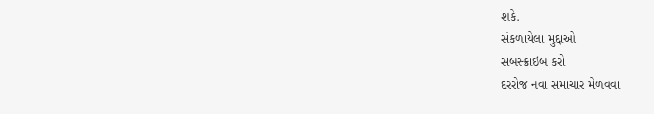શકે.
સંકળાયેલા મુદ્દાઓ
સબસ્ક્રાઇબ કરો
દરરોજ નવા સમાચાર મેળવવા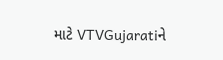માટે VTVGujaratiને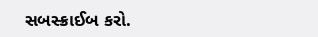સબસ્ક્રાઈબ કરો.